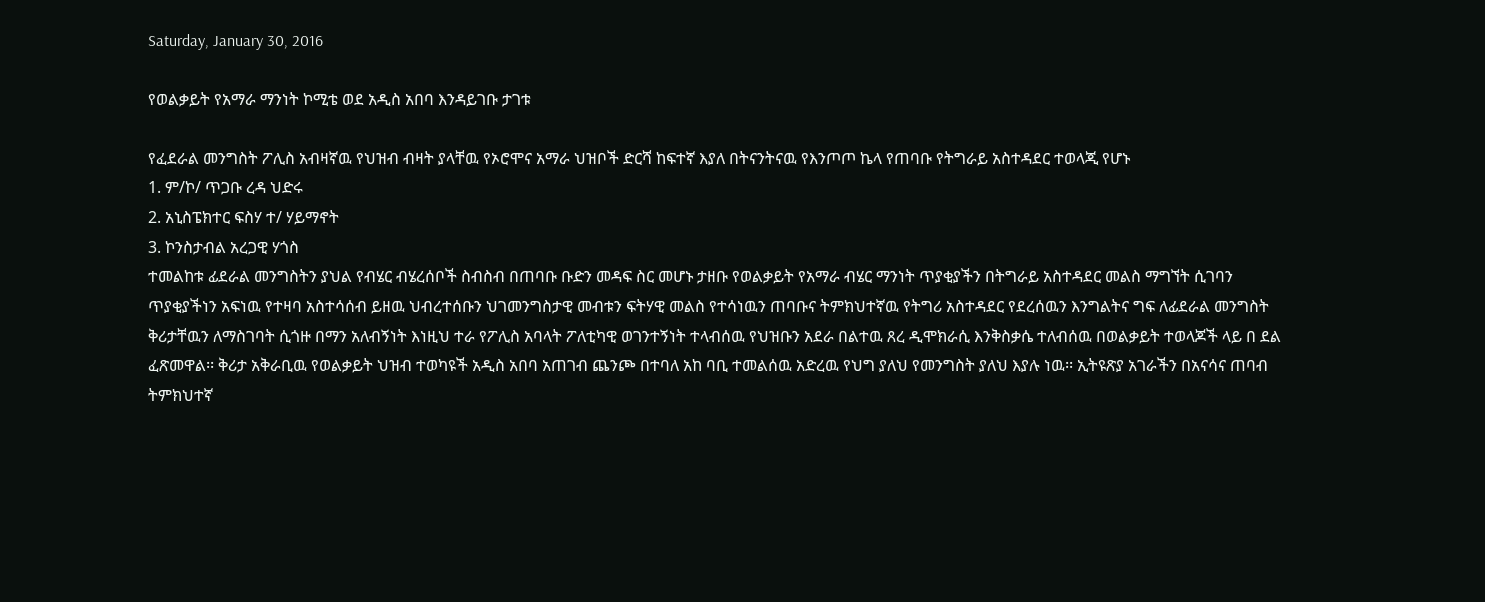Saturday, January 30, 2016

የወልቃይት የአማራ ማንነት ኮሚቴ ወደ አዲስ አበባ እንዳይገቡ ታገቱ

የፈደራል መንግስት ፖሊስ አብዛኛዉ የህዝብ ብዛት ያላቸዉ የኦሮሞና አማራ ህዝቦች ድርሻ ከፍተኛ እያለ በትናንትናዉ የእንጦጦ ኬላ የጠባቡ የትግራይ አስተዳደር ተወላጂ የሆኑ
1. ም/ኮ/ ጥጋቡ ረዳ ህድሩ
2. አኒስፔክተር ፍስሃ ተ/ ሃይማኖት
3. ኮንስታብል አረጋዊ ሃጎስ
ተመልከቱ ፊደራል መንግስትን ያህል የብሄር ብሄረሰቦች ስብስብ በጠባቡ ቡድን መዳፍ ስር መሆኑ ታዘቡ የወልቃይት የአማራ ብሄር ማንነት ጥያቂያችን በትግራይ አስተዳደር መልስ ማግኘት ሲገባን ጥያቂያችነን አፍነዉ የተዛባ አስተሳሰብ ይዘዉ ህብረተሰቡን ህገመንግስታዊ መብቱን ፍትሃዊ መልስ የተሳነዉን ጠባቡና ትምክህተኛዉ የትግሪ አስተዳደር የደረሰዉን እንግልትና ግፍ ለፊደራል መንግስት ቅሪታቸዉን ለማስገባት ሲጎዙ በማን አለብኝነት እነዚህ ተራ የፖሊስ አባላት ፖለቲካዊ ወገንተኝነት ተላብሰዉ የህዝቡን አደራ በልተዉ ጸረ ዲሞክራሲ እንቅስቃሴ ተለብሰዉ በወልቃይት ተወላጆች ላይ በ ደል ፈጽመዋል፡፡ ቅሪታ አቅራቢዉ የወልቃይት ህዝብ ተወካዩች አዲስ አበባ አጠገብ ጨንጮ በተባለ አከ ባቢ ተመልሰዉ አድረዉ የህግ ያለህ የመንግስት ያለህ እያሉ ነዉ፡፡ ኢትዩጽያ አገራችን በአናሳና ጠባብ ትምክህተኛ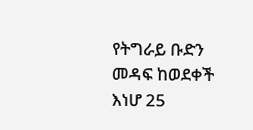የትግራይ ቡድን መዳፍ ከወደቀች እነሆ 25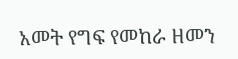አመት የግፍ የመከራ ዘመን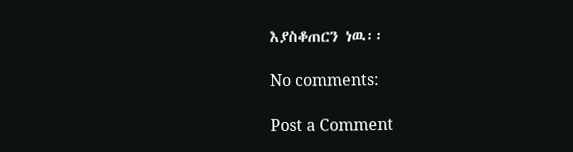እያስቆጠርን ነዉ፡፡

No comments:

Post a Comment